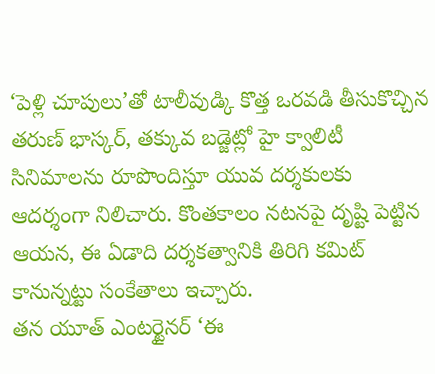‘పెళ్లి చూపులు’తో టాలీవుడ్కి కొత్త ఒరవడి తీసుకొచ్చిన తరుణ్ భాస్కర్, తక్కువ బడ్జెట్లో హై క్వాలిటీ సినిమాలను రూపొందిస్తూ యువ దర్శకులకు ఆదర్శంగా నిలిచారు. కొంతకాలం నటనపై దృష్టి పెట్టిన ఆయన, ఈ ఏడాది దర్శకత్వానికి తిరిగి కమిట్ కానున్నట్టు సంకేతాలు ఇచ్చారు.
తన యూత్ ఎంటర్టైనర్ ‘ఈ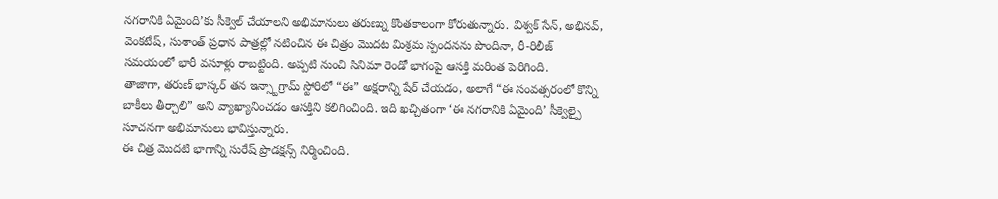నగరానికి ఏమైంది’కు సీక్వెల్ చేయాలని అభిమానులు తరుణ్ను కొంతకాలంగా కోరుతున్నారు. విశ్వక్ సేన్, అభినవ్, వెంకటేష్, సుశాంత్ ప్రధాన పాత్రల్లో నటించిన ఈ చిత్రం మొదట మిశ్రమ స్పందనను పొందినా, రీ-రిలీజ్ సమయంలో భారీ వసూళ్లు రాబట్టింది. అప్పటి నుంచి సినిమా రెండో భాగంపై ఆసక్తి మరింత పెరిగింది.
తాజాగా, తరుణ్ భాస్కర్ తన ఇన్స్టాగ్రామ్ స్టోరిలో “ఈ” అక్షరాన్ని షేర్ చేయడం, అలాగే “ఈ సంవత్సరంలో కొన్ని బాకీలు తీర్చాలి” అని వ్యాఖ్యానించడం ఆసక్తిని కలిగించింది. ఇది ఖచ్చితంగా ‘ఈ నగరానికి ఏమైంది’ సీక్వెల్పై సూచనగా అభిమానులు భావిస్తున్నారు.
ఈ చిత్ర మొదటి భాగాన్ని సురేష్ ప్రొడక్షన్స్ నిర్మించింది.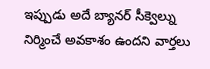ఇప్పుడు అదే బ్యానర్ సీక్వెల్ను నిర్మించే అవకాశం ఉందని వార్తలు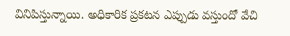వినిపిస్తున్నాయి. అధికారిక ప్రకటన ఎప్పుడు వస్తుందో వేచి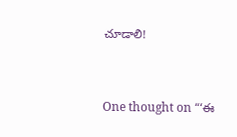చూడాలి!


One thought on “‘ఈ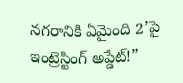నగరానికి ఏమైంది 2’పై ఇంట్రెస్టింగ్ అప్డేట్!”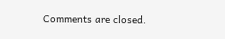Comments are closed.